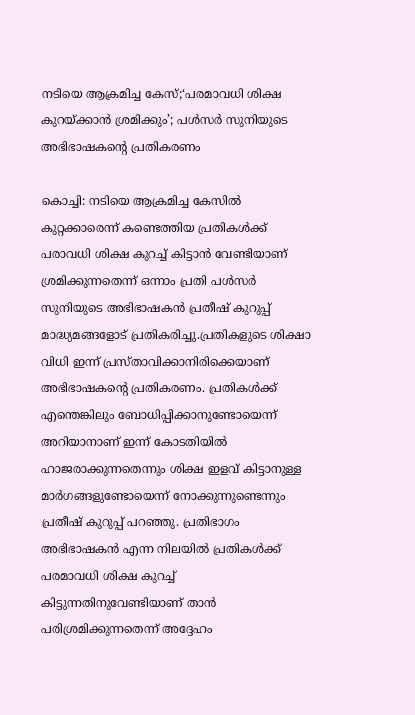നടിയെ ആക്രമിച്ച കേസ്;‘പരമാവധി ശിക്ഷ കുറയ്ക്കാൻ ശ്രമിക്കും’; പൾസർ സുനിയുടെ അഭിഭാഷകന്റെ പ്രതികരണം

കൊച്ചി: നടിയെ ആക്രമിച്ച കേസില്‍ കുറ്റക്കാരെന്ന് കണ്ടെത്തിയ പ്രതികള്‍ക്ക് പരാവധി ശിക്ഷ കുറച്ച്‌ കിട്ടാൻ വേണ്ടിയാണ് ശ്രമിക്കുന്നതെന്ന് ഒന്നാം പ്രതി പള്‍സർ സുനിയുടെ അഭിഭാഷകൻ പ്രതീഷ് കുറുപ്പ് മാദ്ധ്യമങ്ങളോട് പ്രതികരിച്ചു.പ്രതികളുടെ ശിക്ഷാ വിധി ഇന്ന് പ്രസ്‌താവിക്കാനിരിക്കെയാണ് അഭിഭാഷകന്റെ പ്രതികരണം. പ്രതികള്‍ക്ക് എന്തെങ്കിലും ബോധിപ്പിക്കാനുണ്ടോയെന്ന് അറിയാനാണ് ഇന്ന് കോടതിയില്‍ ഹാജരാക്കുന്നതെന്നും ശിക്ഷ ഇളവ് കിട്ടാനുള്ള മാർഗങ്ങളുണ്ടോയെന്ന് നോക്കുന്നുണ്ടെന്നും പ്രതീഷ് കുറുപ്പ് പറഞ്ഞു. പ്രതിഭാഗം അഭിഭാഷകൻ എന്ന നിലയില്‍ പ്രതികള്‍ക്ക് പരമാവധി ശിക്ഷ കുറച്ച്‌ കിട്ടുന്നതിനുവേണ്ടിയാണ് താൻ പരിശ്രമിക്കുന്നതെന്ന് അദ്ദേഹം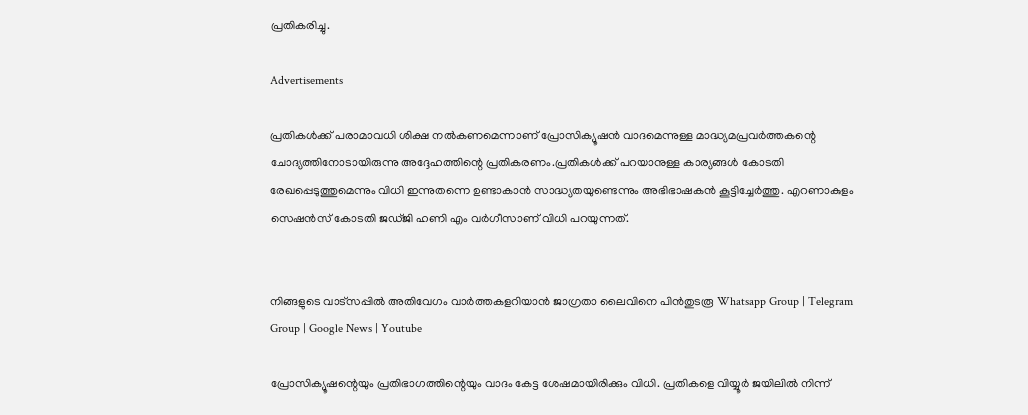പ്രതികരിച്ചു.

Advertisements

പ്രതികള്‍ക്ക് പരാമാവധി ശിക്ഷ നല്‍കണമെന്നാണ് പ്രോസിക്യൂഷൻ വാദമെന്നുള്ള മാദ്ധ്യമപ്രവർത്തകന്റെ ചോദ്യത്തിനോടായിരുന്നു അദ്ദേഹത്തിന്റെ പ്രതികരണം.പ്രതികള്‍ക്ക് പറയാനുള്ള കാര്യങ്ങള്‍ കോടതി രേഖപ്പെടുത്തുമെന്നും വിധി ഇന്നുതന്നെ ഉണ്ടാകാൻ സാദ്ധ്യതയുണ്ടെന്നും അഭിഭാഷകൻ കൂട്ടിച്ചേർത്തു. എറണാകുളം സെഷൻസ് കോടതി ജഡ്ജി ഹണി എം വർഗീസാണ് വിധി പറയുന്നത്.


നിങ്ങളുടെ വാട്സപ്പിൽ അതിവേഗം വാർത്തകളറിയാൻ ജാഗ്രതാ ലൈവിനെ പിൻതുടരൂ Whatsapp Group | Telegram Group | Google News | Youtube

പ്രോസിക്യൂഷന്റെയും പ്രതിഭാഗത്തിന്റെയും വാദം കേട്ട ശേഷമായിരിക്കും വിധി. പ്രതികളെ വിയ്യൂർ ജയിലില്‍ നിന്ന്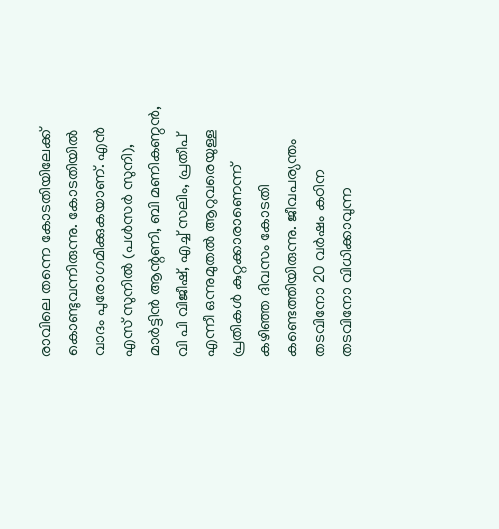രാവിലെ തന്നെ കോടതിയിലേക്ക് കൊണ്ടുവന്നിരുന്നു. കോടതിയില്‍ വാദം പുരോഗമിക്കുകയാണ്. എൻ എസ് സുനില്‍ (പള്‍സർ സുനി), മാർട്ടിൻ ആന്റണി, ബി മണികണ്ഠൻ, വി പി വിജീഷ്, എച്ച്‌ സലിം, പ്രതീപ് എന്നീ ഒന്നുമുതല്‍ ആറുവരെയുള്ള പ്രതികള്‍ കുറ്റക്കാരാണെന്ന് കഴിഞ്ഞ ദിവസം കോടതി കണ്ടെത്തിയിരുന്നു. ജീവപര്യന്തം തടവിനോ 20 വർഷം കഠിന തടവിനോ വിധിക്കാവുന്ന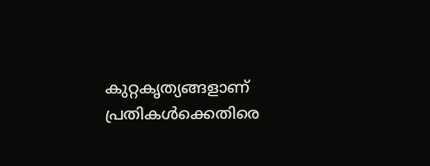കുറ്റകൃത്യങ്ങളാണ് പ്രതികള്‍ക്കെതിരെ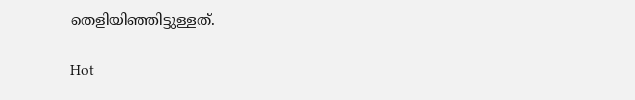തെളിയിഞ്ഞിട്ടുള്ളത്.

Hot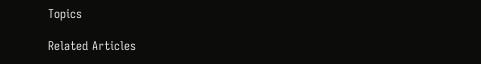Topics

Related Articles